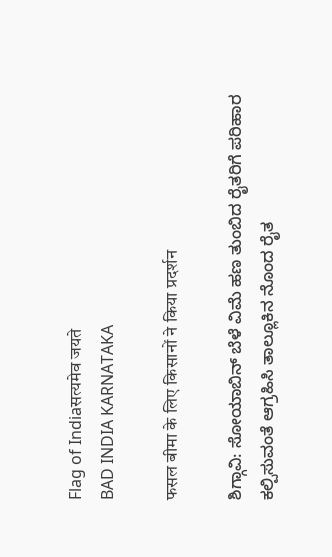Flag of Indiaसत्यमेव जयते
BAD INDIA KARNATAKA

फसल बीमा के लिए किसानों ने किया प्रदर्शन

ಶಿಗ್ಗಾವಿ: ಸೋಯಾಬಿನ್ ಬೆಳೆ ವಿಮೆ ಹಣ ತುಂಬಿದ ರೈತರಿಗೆ ಪರಿಹಾರ ಕಲ್ಪಿಸುವಂತೆ ಆಗ್ರಹಿಸಿ ತಾಲ್ಲೂಕಿನ ನೊಂದ ರೈತ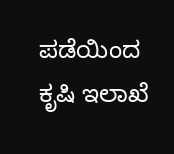ಪಡೆಯಿಂದ ಕೃಷಿ ಇಲಾಖೆ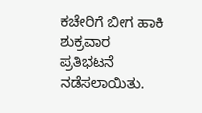ಕಚೇರಿಗೆ ಬೀಗ ಹಾಕಿ ಶುಕ್ರವಾರ ಪ್ರತಿಭಟನೆ ನಡೆಸಲಾಯಿತು.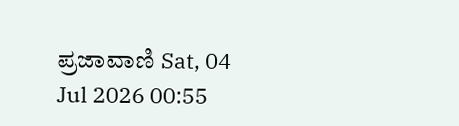ಪ್ರಜಾವಾಣಿ Sat, 04 Jul 2026 00:55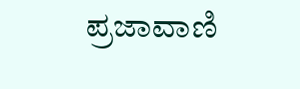ಪ್ರಜಾವಾಣಿ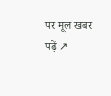पर मूल खबर पढ़ें ↗